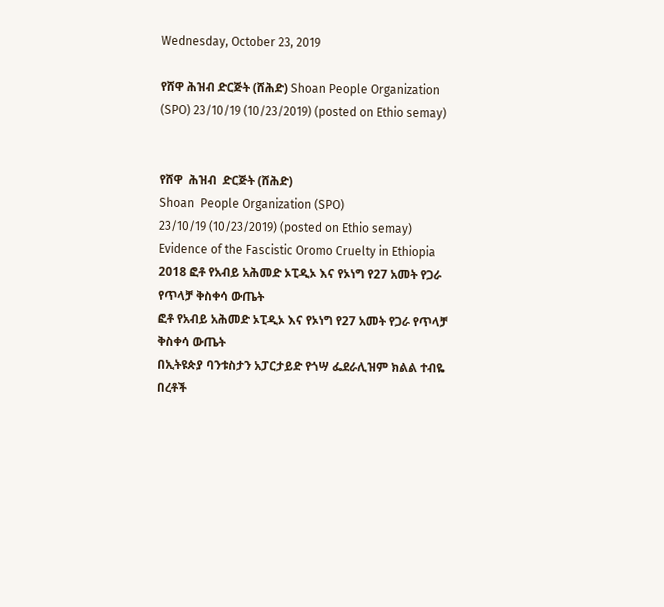Wednesday, October 23, 2019

የሸዋ ሕዝብ ድርጅት (ሸሕድ) Shoan People Organization (SPO) 23/10/19 (10/23/2019) (posted on Ethio semay)


የሸዋ  ሕዝብ  ድርጅት (ሸሕድ)
Shoan  People Organization (SPO)
23/10/19 (10/23/2019) (posted on Ethio semay)
Evidence of the Fascistic Oromo Cruelty in Ethiopia 2018 ፎቶ የአብይ አሕመድ ኦፒዲኦ እና የኦነግ የ27 አመት የጋራ የጥላቻ ቅስቀሳ ውጤት
ፎቶ የአብይ አሕመድ ኦፒዲኦ እና የኦነግ የ27 አመት የጋራ የጥላቻ ቅስቀሳ ውጤት
በኢትዩጵያ ባንቱስታን አፓርታይድ የጎሣ ፌደራሊዝም ክልል ተብዬ በረቶች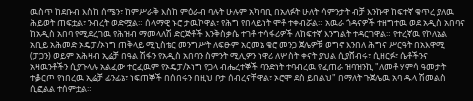ዉስጥ ከደቡብ እስከ ሰሜን፣ ከምሥራቅ እስከ ምዕራብ ባሉት ሁሉም አካባቢ በአለፉት ሁለት ሳምንታት ብቻ እንኩዋ ከፍተኛ ቁጥረ ያለዉ ሕይወት ጠፍቷል፣ ንብረት ወድሟል። ሰላማዊ ኑሮ ታዉኮዋል፣ የሕግ የበላይነት ሞቶ ተቀብሯል። አዉራ ጎዳናዎች ተዘግተዉ ወደ አዲስ አበባና ከአዲስ አበባ የሚደረገዉ የሕዝብ ማመላለሽ ድርጅቶች እንቅስቃሴ ተገቶ ተሳፋሪዎች ለከፍተኛ እንግልት ተዳርገዋል። የተረኛዉ የኮለኔል አቢይ አሕመድ ኦዴፓ/ኦነግ ጠቅላይ ሚኒስቴር መንግሥት ለፍፁም አርመኔ ቄሮ መንጋ ጀሌዎቹ ወግኖ እንበለ ሕግና ሥርዓት በአእዋሚ (ፓጋን) ወይም አሕዛብ ኢሬቻ በዓል ሽፋን የአዲስ አበባን ስምንት ሚሊዎን ነዋሪ ለሦስት ቀናት ያህል ሲያሸብሩ፣ ሲዘርፉ፣ ሴቶችንና አዛዉንቶችን ሲያጉላሉ አልፈው ተርፈዉም የኦዴፓ/ኦነግ የጋላ ብሔረተኞች ባንድነት ተባብረዉ የፈጠራ ዝባዝንኪ "ለመቶ ሃምሳ ዓመታት ተቇርጦ የነበረዉ ኢሬቻ ፊንፊኔ፣ ነፍጠኞች በሰበሩን በዚህ ቦታ ሰብረናቸዋል፣ ኦሮሞ ደስ ይበልህ" በማለት ጉጀሌዉ አባ ዱላ ሽመልስ ሲፎልል ተሰምቷል።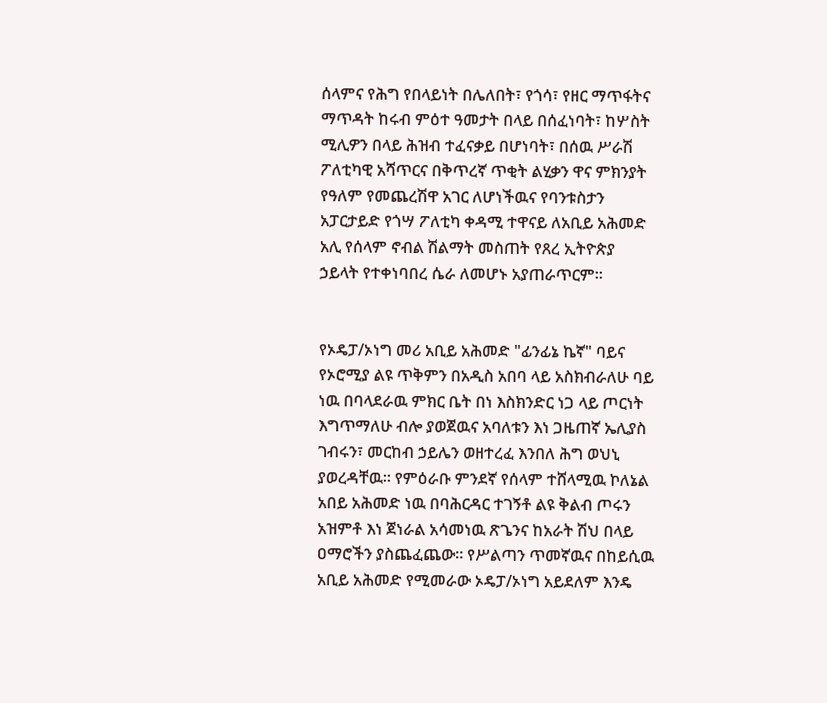ሰላምና የሕግ የበላይነት በሌለበት፣ የጎሳ፣ የዘር ማጥፋትና ማጥዳት ከሩብ ምዕተ ዓመታት በላይ በሰፈነባት፣ ከሦስት ሚሊዎን በላይ ሕዝብ ተፈናቃይ በሆነባት፣ በሰዉ ሥራሽ ፖለቲካዊ አሻጥርና በቅጥረኛ ጥቂት ልሂቃን ዋና ምክንያት የዓለም የመጨረሽዋ አገር ለሆነችዉና የባንቱስታን አፓርታይድ የጎሣ ፖለቲካ ቀዳሚ ተዋናይ ለአቢይ አሕመድ አሊ የሰላም ኖብል ሽልማት መስጠት የጸረ ኢትዮጵያ ኃይላት የተቀነባበረ ሴራ ለመሆኑ አያጠራጥርም።


የኦዴፓ/ኦነግ መሪ አቢይ አሕመድ "ፊንፊኔ ኬኛ" ባይና የኦሮሚያ ልዩ ጥቅምን በአዲስ አበባ ላይ አስክብራለሁ ባይ ነዉ በባላደራዉ ምክር ቤት በነ እስክንድር ነጋ ላይ ጦርነት እግጥማለሁ ብሎ ያወጀዉና አባለቱን እነ ጋዜጠኛ ኤሊያስ ገብሩን፣ መርከብ ኃይሌን ወዘተረፈ እንበለ ሕግ ወህኒ ያወረዳቸዉ። የምዕራቡ ምንደኛ የሰላም ተሸላሚዉ ኮለኔል አበይ አሕመድ ነዉ በባሕርዳር ተገኝቶ ልዩ ቅልብ ጦሩን አዝምቶ እነ ጀነራል አሳመነዉ ጽጌንና ከአራት ሽህ በላይ ዐማሮችን ያስጨፈጨው። የሥልጣን ጥመኛዉና በከይሲዉ አቢይ አሕመድ የሚመራው ኦዴፓ/ኦነግ አይደለም እንዴ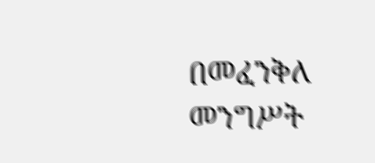በመፈንቅለ መንግሥት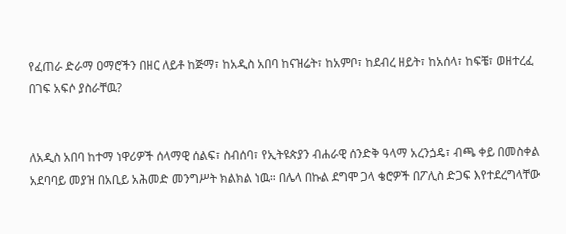የፈጠራ ድራማ ዐማሮችን በዘር ለይቶ ከጅማ፣ ከአዲስ አበባ ከናዝሬት፣ ከአምቦ፣ ከደብረ ዘይት፣ ከአሰላ፣ ከፍቼ፣ ወዘተረፈ በገፍ አፍሶ ያስራቸዉ?


ለአዲስ አበባ ከተማ ነዋሪዎች ሰላማዊ ሰልፍ፣ ስብሰባ፣ የኢትዩጵያን ብሐራዊ ሰንድቅ ዓላማ አረንጏዴ፣ ብጫ ቀይ በመስቀል አደባባይ መያዝ በአቢይ አሕመድ መንግሥት ክልክል ነዉ። በሌላ በኩል ደግሞ ጋላ ቄሮዎች በፖሊስ ድጋፍ እየተደረግላቸው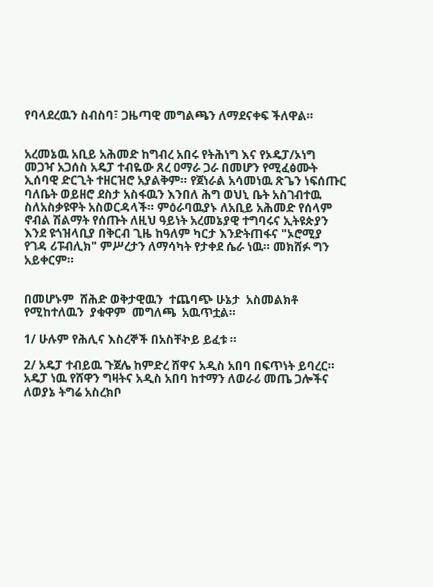የባላደረዉን ስብስባ፣ ጋዜጣዊ መግልጫን ለማደናቀፍ ችለዋል።


አረመኔዉ አቢይ አሕመድ ከግብረ አበሩ የትሕነግ እና የኦዴፓ/ኦነግ መጋዣ አጋሰስ አዴፓ ተብዬው ጸረ ዐማራ ጋራ በመሆን የሚፈፅሙት ኢሰባዊ ድርጊት ተዘርዝሮ አያልቅም። የጀነራል አሳመነዉ ጽጌን ነፍሰጡር ባለቤት ወይዘሮ ደስታ አስፋዉን እንበለ ሕግ ወህኒ ቤት አስገብተዉ ስለአስቃዩዋት አስወርዳላች። ምዕራባዉያኑ ለአቢይ አሕመድ የሰላም ኖብል ሽልማት የሰጡት ለዚህ ዓይነት አረመኔያዊ ተግባሩና ኢትዩጵያን እንደ ዩጎዝላቢያ በቅርብ ጊዜ ከዓለም ካርታ እንድትጠፋና "ኦሮሚያ የገዳ ሪፑብሊክ" ምሥረታን ለማሳካት የታቀደ ሴራ ነዉ። መክሸፉ ግን አይቀርም።


በመሆኑም  ሸሕድ ወቅታዊዉን  ተጨባጭ ሁኔታ  አስመልክቶ  የሚከተለዉን  ያቁዋም  መግለጫ  አዉጥቷል።

1/ ሁሉም የሕሊና እስረኞች በአስቸኯይ ይፈቱ ።

2/ አዴፓ ተብይዉ ጉጀሌ ከምድረ ሸዋና አዲስ አበባ በፍጥነት ይባረር። አዴፓ ነዉ የሸዋን ግዛትና አዲስ አበባ ከተማን ለወራሪ መጤ ጋሎችና ለወያኔ ትግሬ አስረክቦ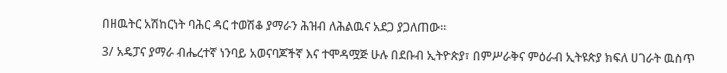በዘዉትር አሽከርነት ባሕር ዳር ተወሽቆ ያማራን ሕዝብ ለሕልዉና አደጋ ያጋለጠው።

3/ አዴፓና ያማራ ብሔረተኛ ነንባይ አወናባጆችኛ እና ተሞዳሟጅ ሁሉ በደቡብ ኢትዮጵያ፣ በምሥራቅና ምዕራብ ኢትዩጵያ ክፍለ ሀገራት ዉስጥ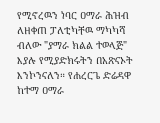የሚኖረዉን ነባር ዐማራ ሕዝብ  ለዘቀጠ ፓለቲካቸዉ ማካካሻ ብለው "ያማራ ክልል ተወላጅ" እያሉ የሚያድክሩትን በአጽናኦት እንኮንናለን። የሐረርጌ ድሬዳዋ ከተማ ዐማራ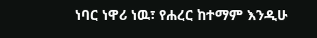ነባር ነዋሪ ነዉ፣ የሐረር ከተማም እንዲሁ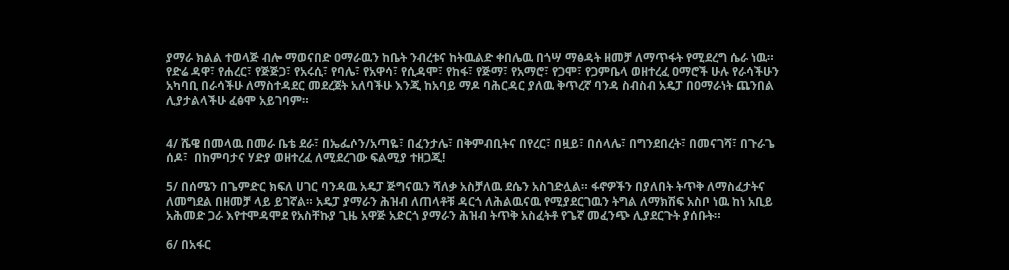ያማራ ክልል ተወላጅ ብሎ ማወናበድ ዐማራዉን ከቤት ንብረቱና ከትዉልድ ቀበሌዉ በጎሣ ማፅዳት ዘመቻ ለማጥፋት የሚደረግ ሴራ ነዉ። የድሬ ዳዋ፣ የሐረር፣ የጅጅጋ፣ የአሩሲ፣ የባሌ፣ የአዋሳ፣ የሲዳሞ፣ የከፋ፣ የጅማ፣ የአማሮ፣ የጋሞ፣ የጋምቤላ ወዘተረፈ ዐማሮች ሁሉ የራሳችሁን አካባቢ በራሳችሁ ለማስተዳደር መደረጀት አለባችሁ እንጂ ከአባይ ማዶ ባሕርዳር ያለዉ ቅጥረኛ ባንዳ ስብስብ አዴፓ በዐማራነት ጨንበል ሊያታልላችሁ ፈፅሞ አይገባም።


4/ ሼዌ በመላዉ በመራ ቤቴ ደራ፣ በኤፌሶን/አጣዬ፣ በፈንታሌ፣ በቅምብቢትና በየረር፣ በዟይ፣ በሰላሌ፣ በግንደበረት፣ በመናገሻ፣ በጉራጌ ሰዶ፣  በከምባታና ሃድያ ወዘተረፈ ለሚደረገው ፍልሚያ ተዘጋጂ!

5/ በሰሜን በጌምድር ክፍለ ሀገር ባንዳዉ አዴፓ ጅግናዉን ሻለቃ አስቻለዉ ደሴን አስገድሏል። ፋኖዎችን በያለበት ትጥቅ ለማስፈታትና ለመግደል በዘመቻ ላይ ይገኛል። አዴፓ ያማራን ሕዝብ ለጠላቶቹ ዳርጎ ለሕልዉናዉ የሚያደርገዉን ትግል ለማክሽፍ አስቦ ነዉ ከነ አቢይ አሕመድ ጋራ እየተሞዳሞደ የአስቸኩያ ጊዜ አዋጅ አድርጎ ያማራን ሕዝብ ትጥቅ አስፈትቶ የጌኛ መፈንጭ ሊያደርጉት ያሰቡት።

6/ በአፋር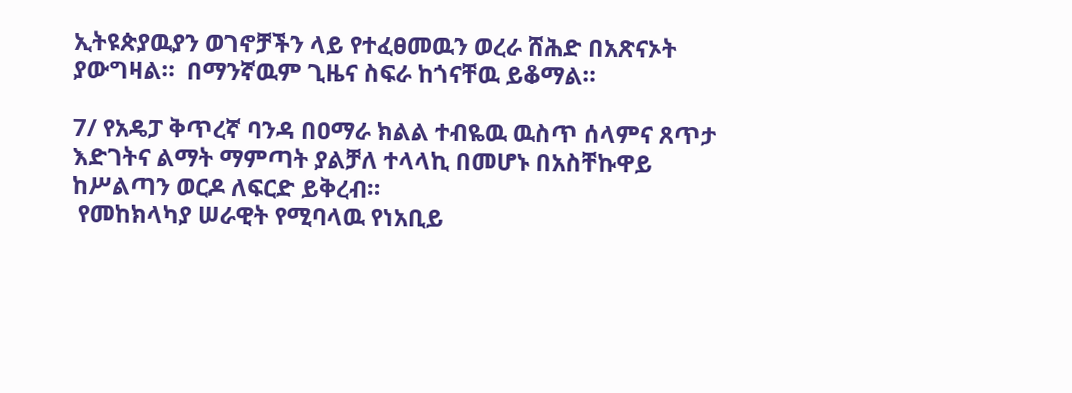ኢትዩጵያዉያን ወገኖቻችን ላይ የተፈፀመዉን ወረራ ሸሕድ በአጽናኦት ያውግዛል።  በማንኛዉም ጊዜና ስፍራ ከጎናቸዉ ይቆማል።

7/ የአዴፓ ቅጥረኛ ባንዳ በዐማራ ክልል ተብዬዉ ዉስጥ ሰላምና ጸጥታ እድገትና ልማት ማምጣት ያልቻለ ተላላኪ በመሆኑ በአስቸኩዋይ ከሥልጣን ወርዶ ለፍርድ ይቅረብ።
 የመከክላካያ ሠራዊት የሚባላዉ የነአቢይ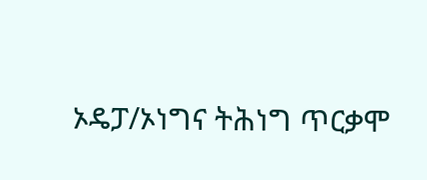ኦዴፓ/ኦነግና ትሕነግ ጥርቃሞ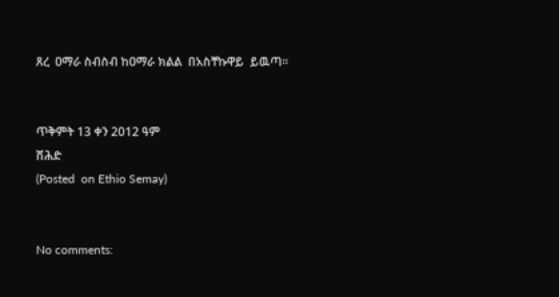ጸረ  ዐማራ ስብስብ ከዐማራ ክልል  በአስቸኩዋይ  ይዉጣ።


ጥቅምት 13 ቀን 2012 ዓም
ሸሕድ
(Posted  on Ethio Semay)


No comments: